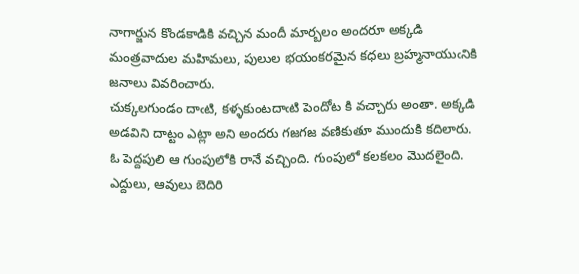నాగార్జున కొండకాడికి వచ్చిన మందీ మార్బలం అందరూ అక్కడి మంత్రవాదుల మహిమలు, పులుల భయంకరమైన కధలు బ్రహ్మనాయుఁనికి జనాలు వివరించారు.
చుక్కలగుండం దాఁటి, కళ్ళకుంటదాఁటి పెందోట కి వచ్చారు అంతా. అక్కడి అడవిని దాట్టం ఎట్లా అని అందరు గజగజ వణికుతూ ముందుకి కదిలారు. ఓ పెద్దపులి ఆ గుంపులోకి రానే వచ్చింది. గుంపులో కలకలం మొదలైంది. ఎద్దులు, ఆవులు బెదిరి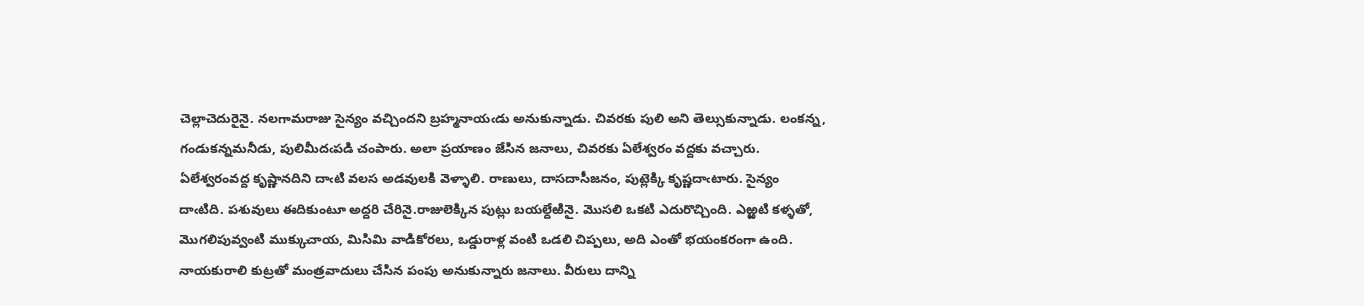చెల్లాచెదురైనై. నలగామరాజు సైన్యం వచ్చిందని బ్రహ్మనాయఁడు అనుకున్నాడు. చివరకు పులి అని తెల్సుకున్నాడు. లంకన్న, గండుకన్నమనీడు, పులిమీదఁపడి చంపారు. అలా ప్రయాణం జేసిన జనాలు, చివరకు ఏలేశ్వరం వద్దకు వచ్చారు. ఏలేశ్వరంవద్ద కృష్ణానదిని దాఁటి వలస అడవులకి వెళ్ళాలి. రాణులు, దాసదాసీజనం, పుట్లెక్కి కృష్ణదాఁటారు. సైన్యం దాఁటిది. పశువులు ఈదికుంటూ అద్దరి చేరినై.రాజులెక్కిన పుట్లు బయల్దేఱినై. మొసలి ఒకటి ఎదురొచ్చింది. ఎఱ్ఱటి కళ్ళతో, మొగలిపువ్వంటి ముక్కుచాయ, మిసిమి వాడికోరలు, ఒడ్డురాళ్ల వంటి ఒడలి చిప్పలు, అది ఎంతో భయంకరంగా ఉంది. నాయకురాలి కుట్రతో మంత్రవాదులు చేసిన పంపు అనుకున్నారు జనాలు. వీరులు దాన్ని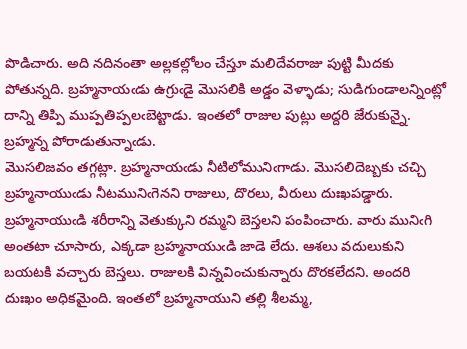పొడిచారు. అది నదినంతా అల్లకల్లోలం చేస్తూ మలిదేవరాజు పుట్టి మీదకు పోతున్నది. బ్రహ్మనాయఁడు ఉగ్రుఁడై మొసలికి అడ్డం వెళ్ళాడు; సుడిగుండాలన్నింట్లో దాన్ని తిప్పి ముప్పతిప్పలఁబెట్టాడు. ఇంతలో రాజుల పుట్లు అద్దరి జేరుకున్నై. బ్రహ్మన్న పోరాడుతున్నాఁడు.
మొసలిజవం తగ్గట్లా. బ్రహ్మనాయఁడు నీటిలోమునిఁగాడు. మొసలిదెబ్బకు చచ్చి బ్రహ్మనాయుఁడు నీటమునిఁగెనని రాజులు, దొరలు, వీరులు దుఃఖపడ్డారు. బ్రహ్మనాయుఁడి శరీరాన్ని వెతుక్కుని రమ్మని బెస్తలని పంపించారు. వారు మునిఁగి అంతటా చూసారు, ఎక్కడా బ్రహ్మనాయుఁడి జాడె లేదు. ఆశలు వదులుకుని బయటకి వచ్చారు బెస్తలు. రాజులకి విన్నవించుకున్నారు దొరకలేదని. అందరి దుఃఖం అధికమైంది. ఇంతలో బ్రహ్మనాయుని తల్లి శీలమ్మ,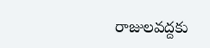రాజులవద్దకు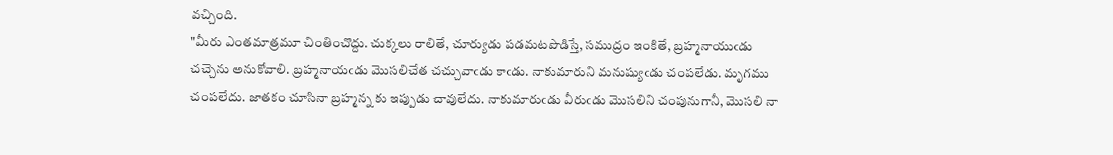వచ్చింది.
"మీరు ఎంతమాత్రమూ చింతించొద్దు. చుక్కలు రాలితే, చూర్యుడు పడమటపొడిస్తే, సముద్రం ఇంకితే, బ్రహ్మనాయుఁడు చచ్చెను అనుకోవాలి. బ్రహ్మనాయఁడు మొసలిచేత చచ్చువాఁడు కాఁడు. నాకుమారుని మనుష్యుఁడు చంపలేడు. మృగము చంపలేదు. జాతకం చూసినా బ్రహ్మన్న కు ఇప్పుడు చావులేదు. నాకుమారుఁడు వీరుఁడు మొసలిని చంపునుగానీ, మొసలి నా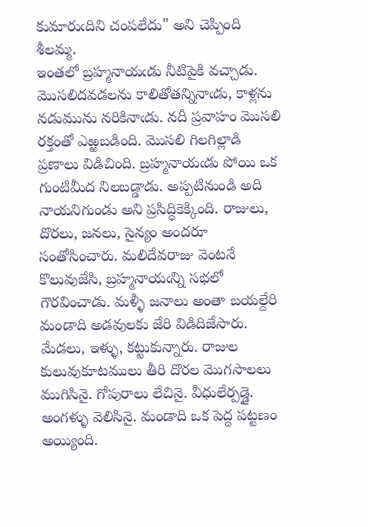కుమారుఁదిని చంపలేదు" అని చెప్పింది శీలమ్మ.
ఇంతలో బ్రహ్మనాయఁడు నీటిపైకి వచ్చాడు. మొసలిదవడలను కాలితోతన్నినాఁడు, కాళ్లను నడుమును నరికినాఁడు. నదీ ప్రవాహం మొసలి రక్తంతో ఎఱ్ఱబడింది. మొసలి గిలగిల్లాడి ప్రణాలు విడిచింది. బ్రహ్మనాయఁడు పోయి ఒక గుంటిమీద నిలబడ్డాడు. అప్పటినుండి అది నాయనిగుండు అని ప్రసిద్ధికెక్కింది. రాజులు, దొరలు, జనలు, సైన్యం అందరూ సంతోసించారు. మలిదేవరాజు వెంటనే కొలువుజేసి, బ్రహ్మనాయఁన్ని సభలో గౌరవించాడు. మళ్ళీ జనాలు అంతా బయల్దేరి మండాది అడవులకు జేరి విడిదిజేసారు. మేడలు, ఇళ్ళు, కట్టుకున్నారు. రాజుల కులువుకూటములు తీరి దొరల మొగసాలలు ముగిసినై. గోపురాలు లేచినై. వీధులేర్పడ్డై. అంగళ్ళు వెలిసినై. మండాది ఒక పెద్ద పట్టణం అయ్యింది.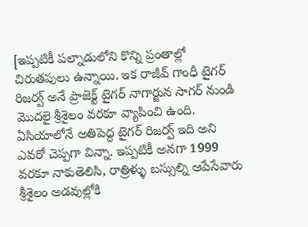[ఇప్పటికీ పల్నాడులోని కొన్ని ప్రంతాల్లో చిరుతపులు ఉన్నాయి. ఇక రాజీవ్ గాంధీ టైగర్ రిజర్వ్ అనే ప్రాజెక్ట్ టైగర్ నాగార్జున సాగర్ నుండి మొదలై శ్రీశైలం వరకూ వ్యాపించి ఉంది. ఏసియాలోనే అతిపెద్ద టైగర్ రిజర్వ్ ఇది అని ఎవరో చెప్పగా విన్నా. ఇప్పటికీ అనగా 1999 వరకూ నాకుతెలిసి, రాత్రిళ్ళు బస్సుల్ని ఆపేసేవారు శ్రీశైలం అడవుల్లోకి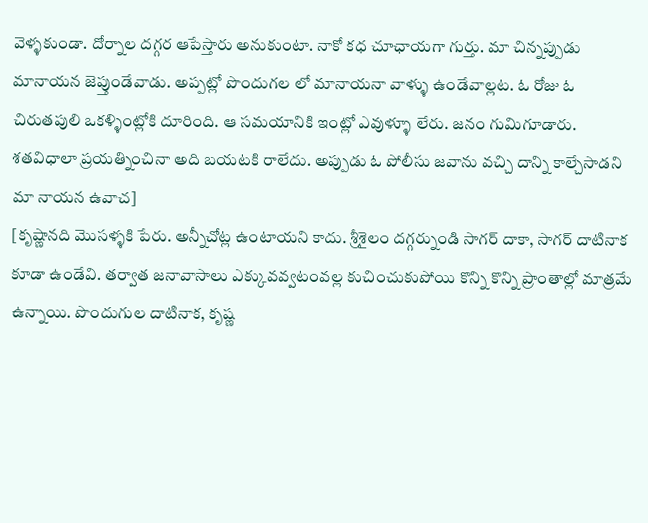వెళ్ళకుండా. దోర్నాల దగ్గర ఆపేస్తారు అనుకుంటా. నాకో కధ చూఛాయగా గుర్తు. మా చిన్నప్పుడు మానాయన జెప్తుండేవాడు. అప్పట్లో పొందుగల లో మానాయనా వాళ్ళు ఉండేవాల్లట. ఓ రోజు ఓ చిరుతపులి ఒకళ్ళింట్లోకి దూరింది. ఆ సమయానికి ఇంట్లో ఎవుళ్ళూ లేరు. జనం గుమిగూడారు. శతవిధాలా ప్రయత్నించినా అది బయటకి రాలేదు. అప్పుడు ఓ పోలీసు జవాను వచ్చి దాన్ని కాల్చేసాడని మా నాయన ఉవాచ]
[కృష్ణానది మొసళ్ళకి పేరు. అన్నీచోట్ల ఉంటాయని కాదు. శ్రీశైలం దగ్గర్నుండి సాగర్ దాకా, సాగర్ దాటినాక కూడా ఉండేవి. తర్వాత జనావాసాలు ఎక్కువవ్వటంవల్ల కుచించుకుపోయి కొన్ని కొన్ని ప్రాంతాల్లో మాత్రమే ఉన్నాయి. పొందుగుల దాటినాక, కృష్ణ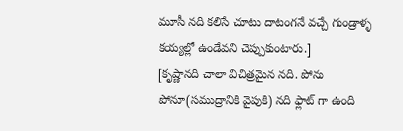మూసీ నది కలిసే చూటు దాటంగనే వచ్చే గుండ్రాళ్ళ కయ్యల్లో ఉండేవని చెప్పుకుంటారు.]
[కృష్ణానది చాలా విచిత్రమైన నది. పోను పోనూ(సముద్రానికి వైపుకి) నది ఫ్లాట్ గా ఉంది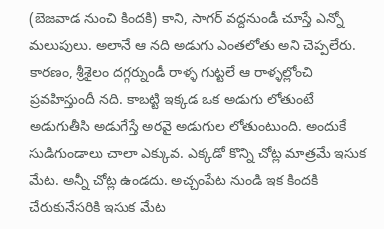(బెజవాడ నుంచి కిందకి) కాని, సాగర్ వద్దనుండీ చూస్తే ఎన్నో మలుపులు. అలానే ఆ నది అడుగు ఎంతలోతు అని చెప్పలేరు. కారణం, శ్రీశైలం దగ్గర్నుండీ రాళ్ళ గుట్టలే ఆ రాళ్ళల్లోంచి ప్రవహిస్తుందీ నది. కాబట్టి ఇక్కడ ఒక అడుగు లోతుంటే అడుగుతీసి అడుగేస్తే అరవై అడుగుల లోతుంటుంది. అందుకే సుడిగుండాలు చాలా ఎక్కువ. ఎక్కడో కొన్ని చోట్ల మాత్రమే ఇసుక మేట. అన్నీ చోట్ల ఉండదు. అచ్చంపేట నుండి ఇక కిందకి చేరుకునేసరికి ఇసుక మేట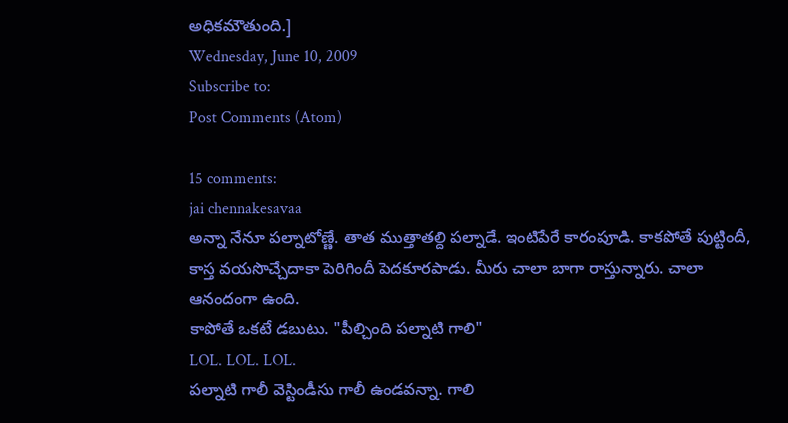అధికమౌతుంది.]
Wednesday, June 10, 2009
Subscribe to:
Post Comments (Atom)

15 comments:
jai chennakesavaa
అన్నా నేనూ పల్నాటోణ్ణే. తాత ముత్తాతల్ది పల్నాడే. ఇంటిపేరే కారంపూడి. కాకపోతే పుట్టిందీ, కాస్త వయసొచ్చేదాకా పెరిగిందీ పెదకూరపాడు. మీరు చాలా బాగా రాస్తున్నారు. చాలా ఆనందంగా ఉంది.
కాపోతే ఒకటే డబుటు. "పీల్చింది పల్నాటి గాలి"
LOL. LOL. LOL.
పల్నాటి గాలీ వెస్టిండీసు గాలీ ఉండవన్నా. గాలి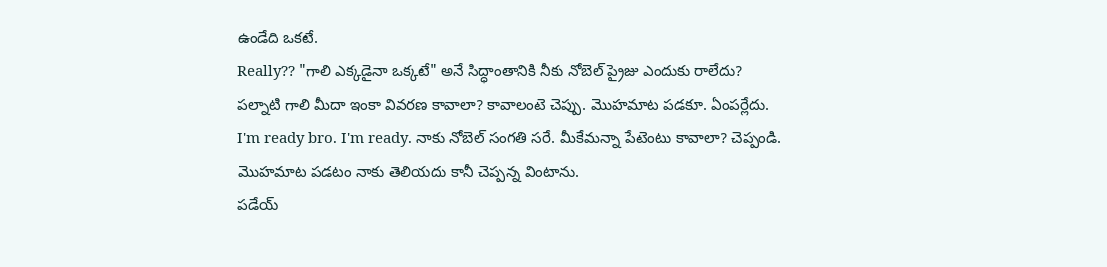ఉండేది ఒకటే.
Really?? "గాలి ఎక్కడైనా ఒక్కటే" అనే సిద్ధాంతానికి నీకు నోబెల్ ప్రైజు ఎందుకు రాలేదు?
పల్నాటి గాలి మీదా ఇంకా వివరణ కావాలా? కావాలంటె చెప్పు. మొహమాట పడకూ. ఏంపర్లేదు.
I'm ready bro. I'm ready. నాకు నోబెల్ సంగతి సరే. మీకేమన్నా పేటెంటు కావాలా? చెప్పండి. మొహమాట పడటం నాకు తెలియదు కానీ చెప్పన్న వింటాను.
పడేయ్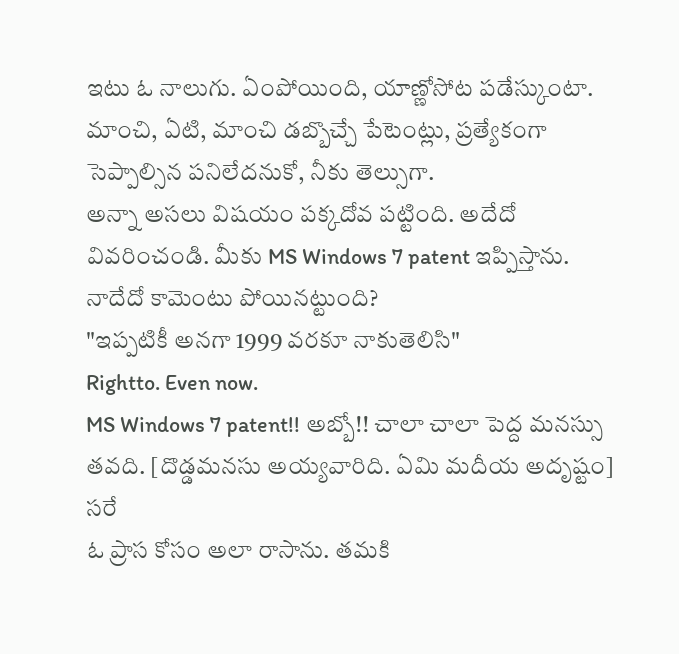ఇటు ఓ నాలుగు. ఏంపోయింది, యాణ్ణోసోట పడేస్కుంటా. మాంచి, ఏటి, మాంచి డబ్బొచ్చే పేటెంట్లు, ప్రత్యేకంగా సెప్పాల్సిన పనిలేదనుకో, నీకు తెల్సుగా.
అన్నా అసలు విషయం పక్కదోవ పట్టింది. అదేదో వివరించండి. మీకు MS Windows 7 patent ఇప్పిస్తాను. నాదేదో కామెంటు పోయినట్టుంది?
"ఇప్పటికీ అనగా 1999 వరకూ నాకుతెలిసి"
Rightto. Even now.
MS Windows 7 patent!! అబ్బో!! చాలా చాలా పెద్ద మనస్సు తవది. [దొడ్డమనసు అయ్యవారిది. ఏమి మదీయ అదృష్టం]
సరే
ఓ ప్రాస కోసం అలా రాసాను. తమకి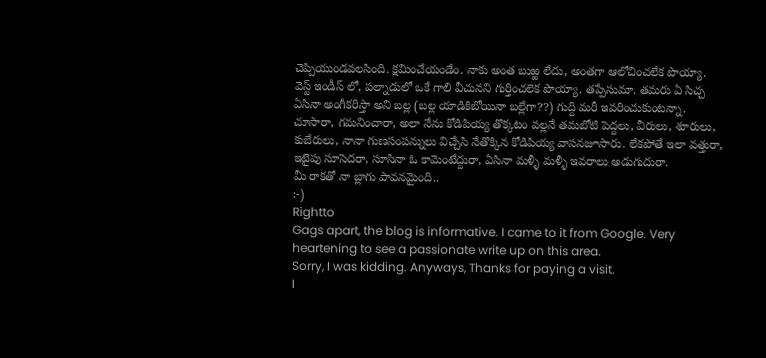చెప్పియుండవలసింది. క్షమించేయండేం. నాకు అంత బుఱ్ఱ లేదు, అంతగా ఆలోచించలేక పొయ్యా.
వెస్ట్ ఇండీస్ లో, పల్నాడులో ఒకే గాలి వీచునని గుర్తించలెక పొయ్యా. తప్పేసుమా. తమరు ఏ సిచ్చ ఏసినా అంగీకరిస్తా అని బల్ల (బల్ల యాడికిబోయినా బల్లేగా??) గుద్ది మరీ ఇవరించుకుంటన్నా.
చూసారా, గమనించారా, అలా నేను కోడిపియ్య తొక్కటం వల్లనే తమబోటి పెద్దలు, వీరులు, శూరులు, కుబేరులు, నానా గుణసంపన్నులు విచ్చేసి నేతొక్కిన కోడిపియ్య వాసనజూసారు. లేకపోతే ఇలా వత్తురా, ఇటైపు సూసెదరా, సూసినా ఓ కామెంటేద్దురా, ఏసినా మళ్ళీ మళ్ళీ ఇవరాలు అడుగుదురా.
మీ రాకతో నా బ్లాగు పావనమైంది..
:-)
Rightto
Gags apart, the blog is informative. I came to it from Google. Very heartening to see a passionate write up on this area.
Sorry, I was kidding. Anyways, Thanks for paying a visit.
I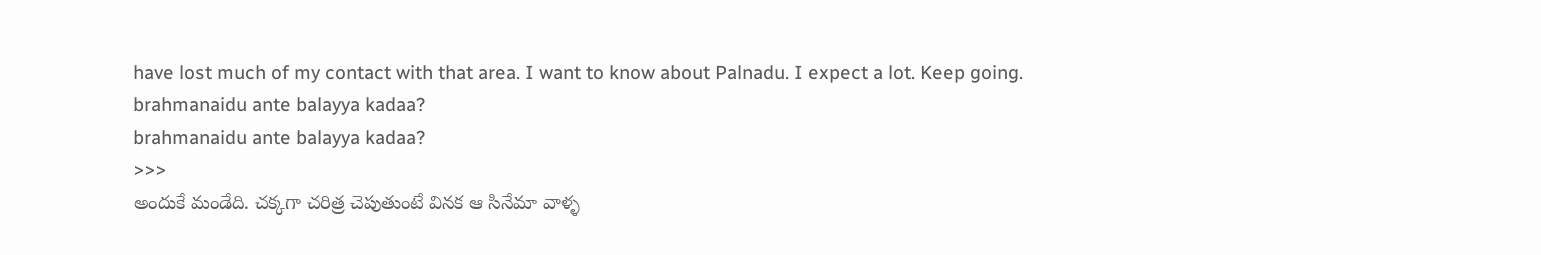have lost much of my contact with that area. I want to know about Palnadu. I expect a lot. Keep going.
brahmanaidu ante balayya kadaa?
brahmanaidu ante balayya kadaa?
>>>
అందుకే మండేది. చక్కగా చరిత్ర చెపుతుంటే వినక ఆ సినేమా వాళ్ళ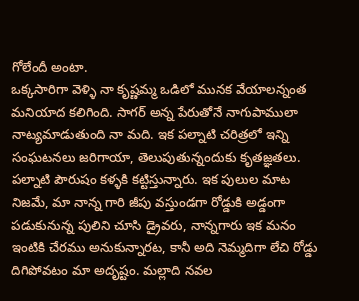గోలేందీ అంటా.
ఒక్కసారిగా వెళ్ళి నా కృష్ణమ్మ ఒడిలో మునక వేయాలన్నంత మనియాద కలిగింది. సాగర్ అన్న పేరుతోనే నాగుపాములా నాట్యమాడుతుంది నా మది. ఇక పల్నాటి చరిత్రలో ఇన్ని సంఘటనలు జరిగాయా, తెలుపుతున్నందుకు కృతజ్ఞతలు. పల్నాటి పౌరుషం కళ్ళకి కట్టిస్తున్నారు. ఇక పులుల మాట నిజమే, మా నాన్న గారి జీపు వస్తుండగా రోడ్డుకి అడ్డంగా పడుకునున్న పులిని చూసి డ్రైవరు, నాన్నగారు ఇక మనం ఇంటికి చేరము అనుకున్నారట, కానీ అది నెమ్మదిగా లేచి రోడ్డు దిగిపోవటం మా అదృష్టం. మల్లాది నవల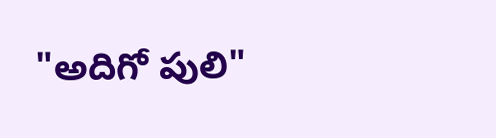"అదిగో పులి"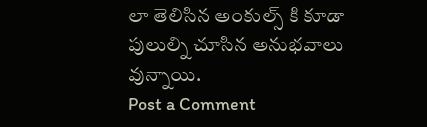లా తెలిసిన అంకుల్స్ కి కూడా పులుల్ని చూసిన అనుభవాలు వున్నాయి.
Post a Comment